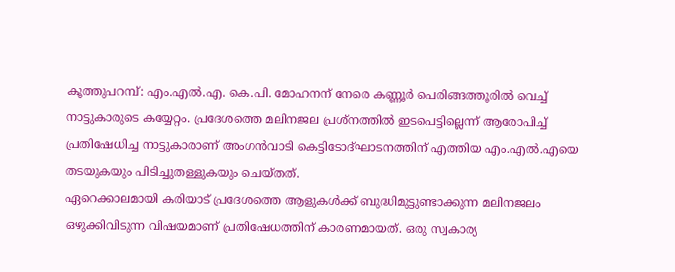കൂത്തുപറമ്പ്: എം.എൽ.എ. കെ.പി. മോഹനന് നേരെ കണ്ണൂർ പെരിങ്ങത്തൂരിൽ വെച്ച് നാട്ടുകാരുടെ കയ്യേറ്റം. പ്രദേശത്തെ മലിനജല പ്രശ്നത്തിൽ ഇടപെട്ടില്ലെന്ന് ആരോപിച്ച് പ്രതിഷേധിച്ച നാട്ടുകാരാണ് അംഗൻവാടി കെട്ടിടോദ്ഘാടനത്തിന് എത്തിയ എം.എൽ.എയെ തടയുകയും പിടിച്ചുതള്ളുകയും ചെയ്തത്.
ഏറെക്കാലമായി കരിയാട് പ്രദേശത്തെ ആളുകൾക്ക് ബുദ്ധിമുട്ടുണ്ടാക്കുന്ന മലിനജലം ഒഴുക്കിവിടുന്ന വിഷയമാണ് പ്രതിഷേധത്തിന് കാരണമായത്. ഒരു സ്വകാര്യ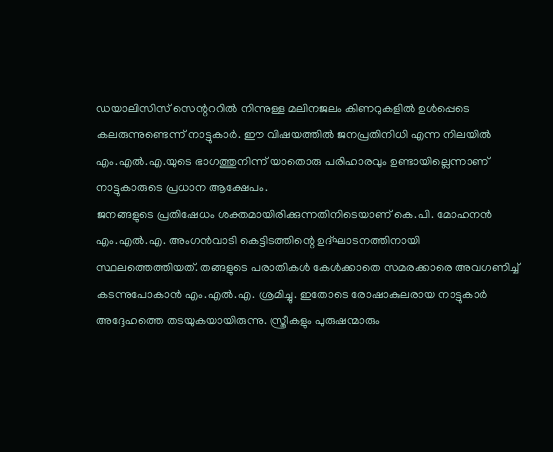ഡയാലിസിസ് സെന്റററിൽ നിന്നുള്ള മലിനജലം കിണറുകളിൽ ഉൾപ്പെടെ കലരുന്നുണ്ടെന്ന് നാട്ടുകാർ. ഈ വിഷയത്തിൽ ജനപ്രതിനിധി എന്ന നിലയിൽ എം.എൽ.എ.യുടെ ഭാഗത്തുനിന്ന് യാതൊരു പരിഹാരവും ഉണ്ടായില്ലെന്നാണ് നാട്ടുകാരുടെ പ്രധാന ആക്ഷേപം.
ജനങ്ങളുടെ പ്രതിഷേധം ശക്തമായിരിക്കുന്നതിനിടെയാണ് കെ.പി. മോഹനൻ എം.എൽ.എ. അംഗൻവാടി കെട്ടിടത്തിന്റെ ഉദ്ഘാടനത്തിനായി സ്ഥലത്തെത്തിയത്. തങ്ങളുടെ പരാതികൾ കേൾക്കാതെ സമരക്കാരെ അവഗണിച്ച് കടന്നുപോകാൻ എം.എൽ.എ. ശ്രമിച്ചു. ഇതോടെ രോഷാകുലരായ നാട്ടുകാർ അദ്ദേഹത്തെ തടയുകയായിരുന്നു. സ്ത്രീകളും പുരുഷന്മാരും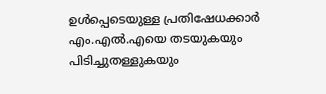ഉൾപ്പെടെയുള്ള പ്രതിഷേധക്കാർ എം.എൽ.എയെ തടയുകയും പിടിച്ചുതള്ളുകയും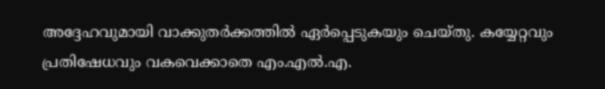അദ്ദേഹവുമായി വാക്കുതർക്കത്തിൽ ഏർപ്പെടുകയും ചെയ്തു. കയ്യേറ്റവും പ്രതിഷേധവും വകവെക്കാതെ എം.എൽ.എ.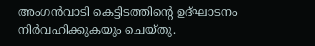അംഗൻവാടി കെട്ടിടത്തിന്റെ ഉദ്ഘാടനം നിർവഹിക്കുകയും ചെയ്തു.